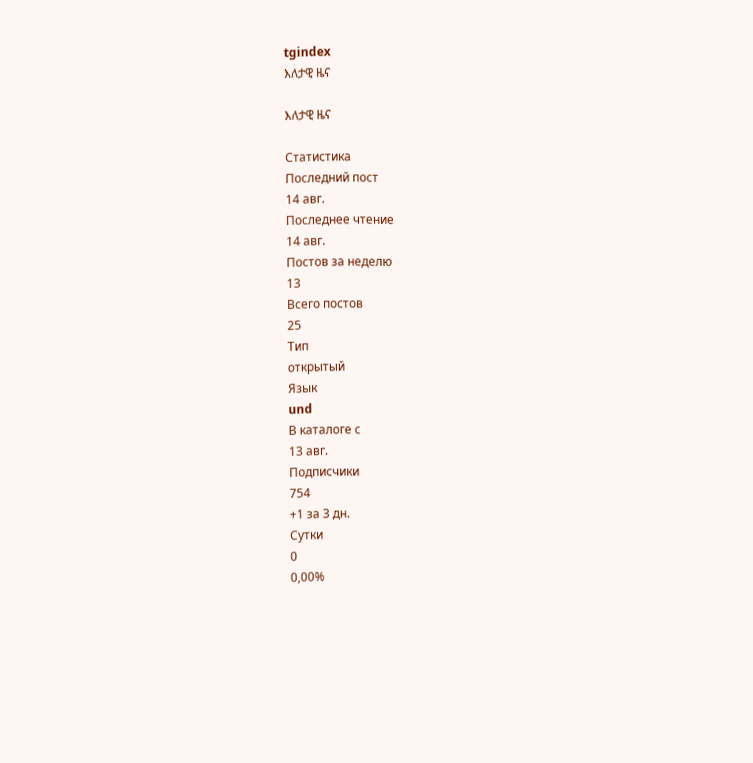tgindex
እለታዊ ዜና

እለታዊ ዜና

Статистика
Последний пост
14 авг.
Последнее чтение
14 авг.
Постов за неделю
13
Всего постов
25
Тип
открытый
Язык
und
В каталоге с
13 авг.
Подписчики
754
+1 за 3 дн.
Сутки
0
0,00%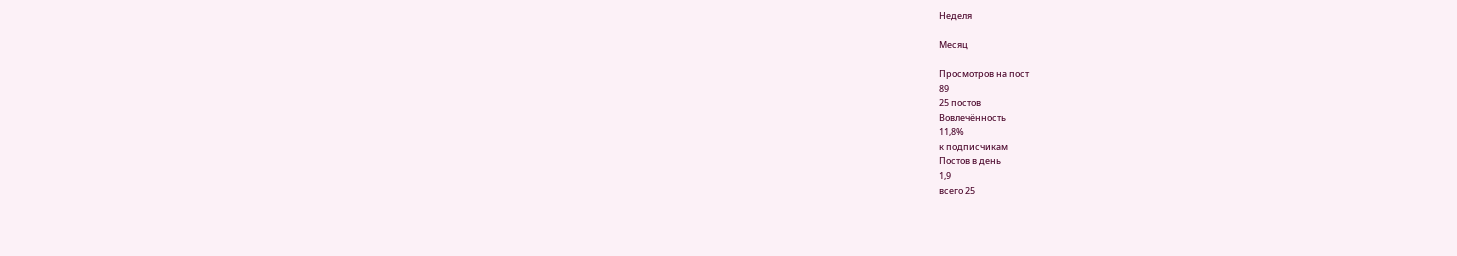Неделя

Месяц

Просмотров на пост
89
25 постов
Вовлечённость
11,8%
к подписчикам
Постов в день
1,9
всего 25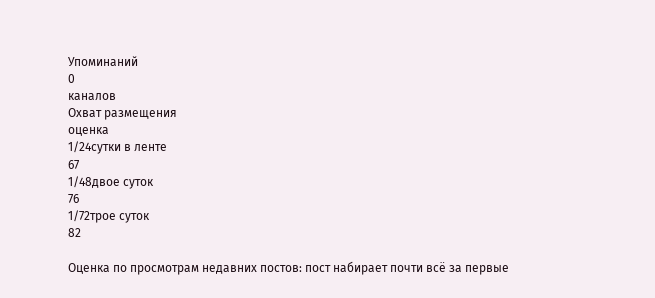Упоминаний
0
каналов
Охват размещения
оценка
1/24сутки в ленте
67
1/48двое суток
76
1/72трое суток
82

Оценка по просмотрам недавних постов: пост набирает почти всё за первые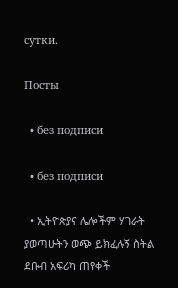сутки.

Посты

  • без подписи

  • без подписи

  • ኢትዮጵያና ሌሎችም ሃገራት ያወጣሁትን ወጭ ይክፈሉኝ ስትል ደቡብ አፍሪካ ጠየቀች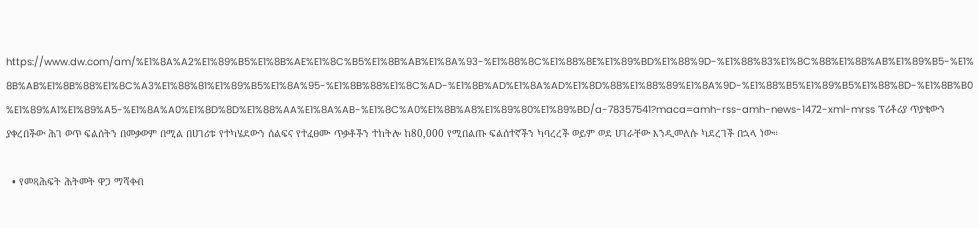https://www.dw.com/am/%E1%8A%A2%E1%89%B5%E1%8B%AE%E1%8C%B5%E1%8B%AB%E1%8A%93-%E1%88%8C%E1%88%8E%E1%89%BD%E1%88%9D-%E1%88%83%E1%8C%88%E1%88%AB%E1%89%B5-%E1%8B%AB%E1%8B%88%E1%8C%A3%E1%88%81%E1%89%B5%E1%8A%95-%E1%8B%88%E1%8C%AD-%E1%8B%AD%E1%8A%AD%E1%8D%88%E1%88%89%E1%8A%9D-%E1%88%B5%E1%89%B5%E1%88%8D-%E1%8B%B0%E1%89%A1%E1%89%A5-%E1%8A%A0%E1%8D%8D%E1%88%AA%E1%8A%AB-%E1%8C%A0%E1%8B%A8%E1%89%80%E1%89%BD/a-78357541?maca=amh-rss-amh-news-1472-xml-mrss ፕሪቶሪያ ጥያቄውን ያቀረበችው ሕገ ወጥ ፍልሰትን በመቃወም በሚል በሀገሪቱ የተካሄደውን ሰልፍና የተፈፀሙ ጥቃቶችን ተከትሎ ከ80,000 የሚበልጡ ፍልሰተኛችን ካባረረች ወይም ወደ ሀገራቸው እንዲመለሱ ካደረገች በኋላ ነው።

  • የመጻሕፍት ሕትመት ዋጋ ማሻቀብ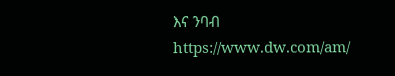እና ንባብ https://www.dw.com/am/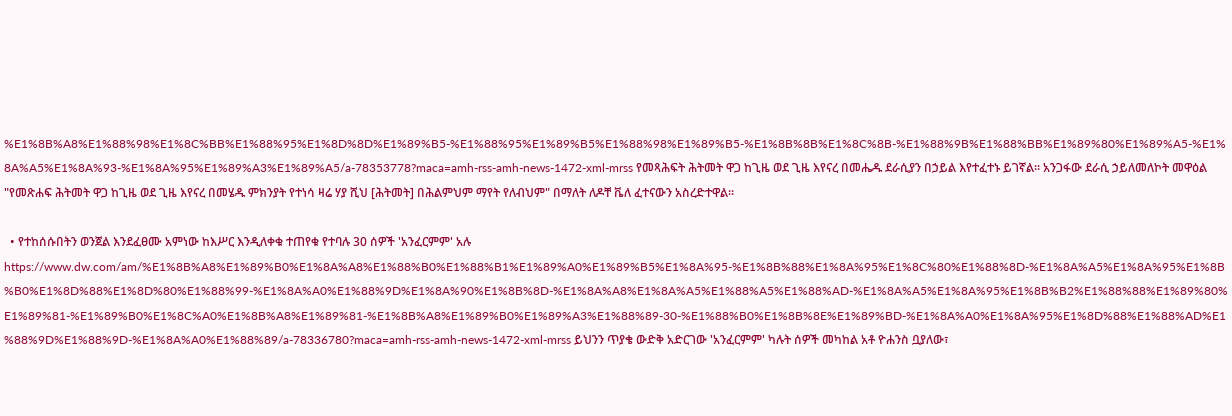%E1%8B%A8%E1%88%98%E1%8C%BB%E1%88%95%E1%8D%8D%E1%89%B5-%E1%88%95%E1%89%B5%E1%88%98%E1%89%B5-%E1%8B%8B%E1%8C%8B-%E1%88%9B%E1%88%BB%E1%89%80%E1%89%A5-%E1%8A%A5%E1%8A%93-%E1%8A%95%E1%89%A3%E1%89%A5/a-78353778?maca=amh-rss-amh-news-1472-xml-mrss የመጻሕፍት ሕትመት ዋጋ ከጊዜ ወደ ጊዜ እየናረ በመሔዱ ደራሲያን በኃይል እየተፈተኑ ይገኛል። አንጋፋው ደራሲ ኃይለመለኮት መዋዕል "የመጽሐፍ ሕትመት ዋጋ ከጊዜ ወደ ጊዜ እየናረ በመሄዱ ምክንያት የተነሳ ዛሬ ሃያ ሺህ [ሕትመት] በሕልምህም ማየት የለብህም" በማለት ለዶቸ ቬለ ፈተናውን አስረድተዋል።

  • የተከሰሱበትን ወንጀል እንደፈፀሙ አምነው ከእሥር እንዲለቀቁ ተጠየቁ የተባሉ 30 ሰዎች 'አንፈርምም' አሉ https://www.dw.com/am/%E1%8B%A8%E1%89%B0%E1%8A%A8%E1%88%B0%E1%88%B1%E1%89%A0%E1%89%B5%E1%8A%95-%E1%8B%88%E1%8A%95%E1%8C%80%E1%88%8D-%E1%8A%A5%E1%8A%95%E1%8B%B0%E1%8D%88%E1%8D%80%E1%88%99-%E1%8A%A0%E1%88%9D%E1%8A%90%E1%8B%8D-%E1%8A%A8%E1%8A%A5%E1%88%A5%E1%88%AD-%E1%8A%A5%E1%8A%95%E1%8B%B2%E1%88%88%E1%89%80%E1%89%81-%E1%89%B0%E1%8C%A0%E1%8B%A8%E1%89%81-%E1%8B%A8%E1%89%B0%E1%89%A3%E1%88%89-30-%E1%88%B0%E1%8B%8E%E1%89%BD-%E1%8A%A0%E1%8A%95%E1%8D%88%E1%88%AD%E1%88%9D%E1%88%9D-%E1%8A%A0%E1%88%89/a-78336780?maca=amh-rss-amh-news-1472-xml-mrss ይህንን ጥያቄ ውድቅ አድርገው 'አንፈርምም' ካሉት ሰዎች መካከል አቶ ዮሐንስ ቧያለው፣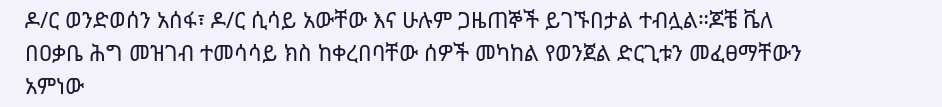ዶ/ር ወንድወሰን አሰፋ፣ ዶ/ር ሲሳይ አውቸው እና ሁሉም ጋዜጠኞች ይገኙበታል ተብሏል።ጆቼ ቬለ በዐቃቤ ሕግ መዝገብ ተመሳሳይ ክስ ከቀረበባቸው ሰዎች መካከል የወንጀል ድርጊቱን መፈፀማቸውን አምነው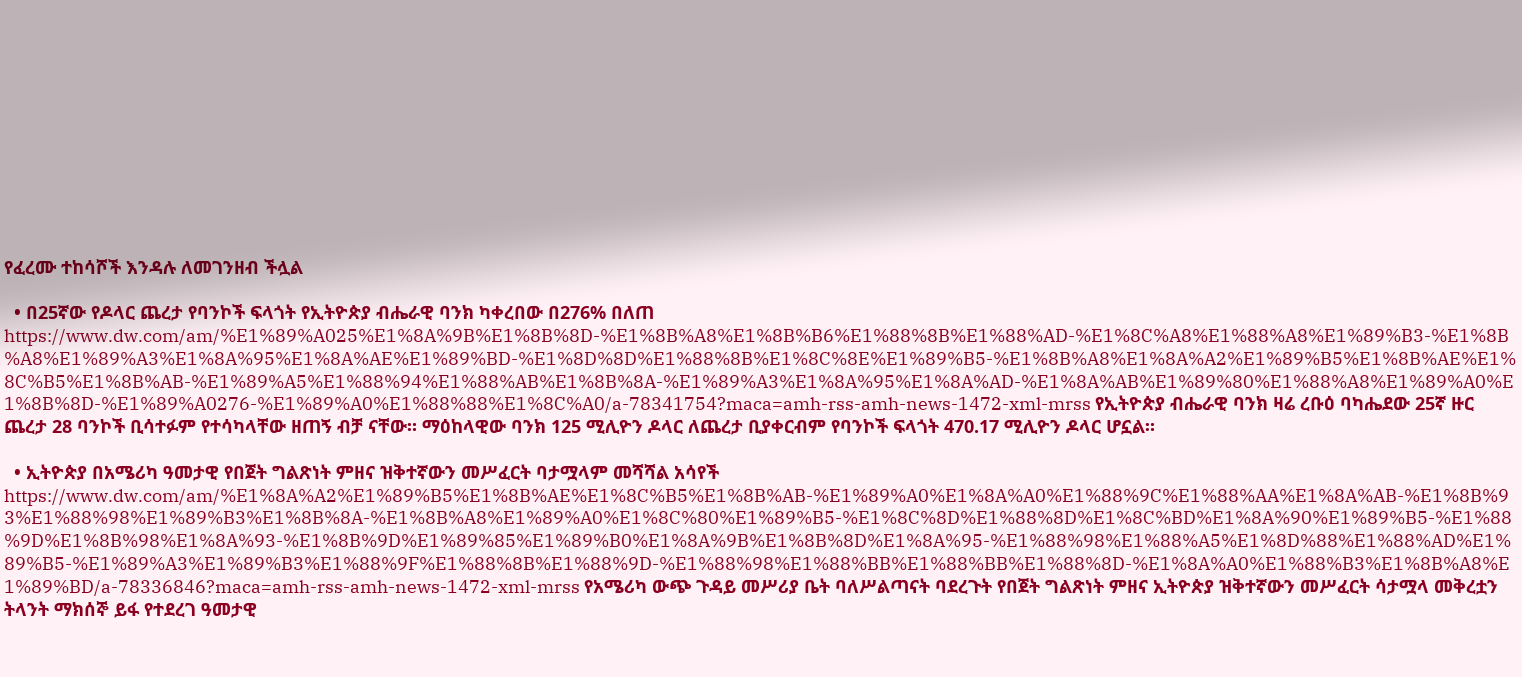የፈረሙ ተከሳሾች እንዳሉ ለመገንዘብ ችሏል

  • በ25ኛው የዶላር ጨረታ የባንኮች ፍላጎት የኢትዮጵያ ብሔራዊ ባንክ ካቀረበው በ276% በለጠ https://www.dw.com/am/%E1%89%A025%E1%8A%9B%E1%8B%8D-%E1%8B%A8%E1%8B%B6%E1%88%8B%E1%88%AD-%E1%8C%A8%E1%88%A8%E1%89%B3-%E1%8B%A8%E1%89%A3%E1%8A%95%E1%8A%AE%E1%89%BD-%E1%8D%8D%E1%88%8B%E1%8C%8E%E1%89%B5-%E1%8B%A8%E1%8A%A2%E1%89%B5%E1%8B%AE%E1%8C%B5%E1%8B%AB-%E1%89%A5%E1%88%94%E1%88%AB%E1%8B%8A-%E1%89%A3%E1%8A%95%E1%8A%AD-%E1%8A%AB%E1%89%80%E1%88%A8%E1%89%A0%E1%8B%8D-%E1%89%A0276-%E1%89%A0%E1%88%88%E1%8C%A0/a-78341754?maca=amh-rss-amh-news-1472-xml-mrss የኢትዮጵያ ብሔራዊ ባንክ ዛሬ ረቡዕ ባካሔደው 25ኛ ዙር ጨረታ 28 ባንኮች ቢሳተፉም የተሳካላቸው ዘጠኝ ብቻ ናቸው። ማዕከላዊው ባንክ 125 ሚሊዮን ዶላር ለጨረታ ቢያቀርብም የባንኮች ፍላጎት 470.17 ሚሊዮን ዶላር ሆኗል።

  • ኢትዮጵያ በአሜሪካ ዓመታዊ የበጀት ግልጽነት ምዘና ዝቅተኛውን መሥፈርት ባታሟላም መሻሻል አሳየች https://www.dw.com/am/%E1%8A%A2%E1%89%B5%E1%8B%AE%E1%8C%B5%E1%8B%AB-%E1%89%A0%E1%8A%A0%E1%88%9C%E1%88%AA%E1%8A%AB-%E1%8B%93%E1%88%98%E1%89%B3%E1%8B%8A-%E1%8B%A8%E1%89%A0%E1%8C%80%E1%89%B5-%E1%8C%8D%E1%88%8D%E1%8C%BD%E1%8A%90%E1%89%B5-%E1%88%9D%E1%8B%98%E1%8A%93-%E1%8B%9D%E1%89%85%E1%89%B0%E1%8A%9B%E1%8B%8D%E1%8A%95-%E1%88%98%E1%88%A5%E1%8D%88%E1%88%AD%E1%89%B5-%E1%89%A3%E1%89%B3%E1%88%9F%E1%88%8B%E1%88%9D-%E1%88%98%E1%88%BB%E1%88%BB%E1%88%8D-%E1%8A%A0%E1%88%B3%E1%8B%A8%E1%89%BD/a-78336846?maca=amh-rss-amh-news-1472-xml-mrss የአሜሪካ ውጭ ጉዳይ መሥሪያ ቤት ባለሥልጣናት ባደረጉት የበጀት ግልጽነት ምዘና ኢትዮጵያ ዝቅተኛውን መሥፈርት ሳታሟላ መቅረቷን ትላንት ማክሰኞ ይፋ የተደረገ ዓመታዊ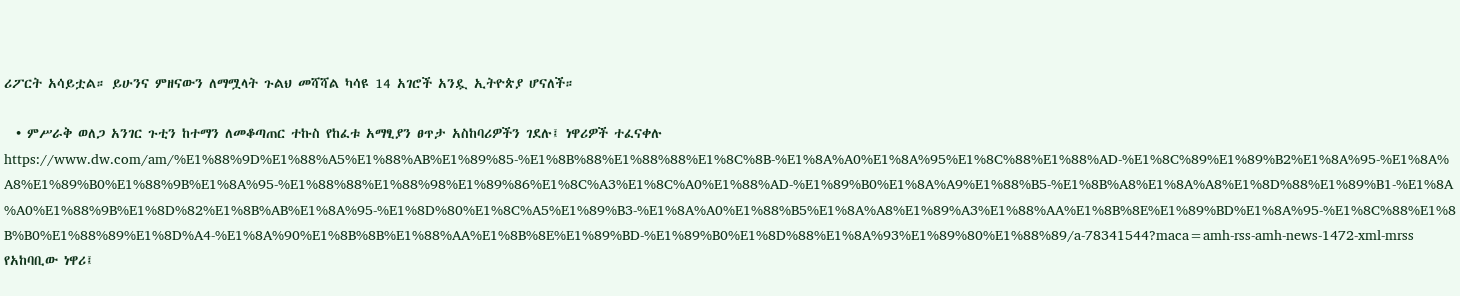ሪፖርት አሳይቷል። ይሁንና ምዘናውን ለማሟላት ጉልህ መሻሻል ካሳዩ 14 አገሮች አንዷ ኢትዮጵያ ሆናለች።

  • ምሥራቅ ወለጋ አንገር ጉቲን ከተማን ለመቆጣጠር ተኩስ የከፈቱ አማፂያን ፀጥታ አስከባሪዎችን ገደሉ፤ ነዋሪዎች ተፈናቀሉ https://www.dw.com/am/%E1%88%9D%E1%88%A5%E1%88%AB%E1%89%85-%E1%8B%88%E1%88%88%E1%8C%8B-%E1%8A%A0%E1%8A%95%E1%8C%88%E1%88%AD-%E1%8C%89%E1%89%B2%E1%8A%95-%E1%8A%A8%E1%89%B0%E1%88%9B%E1%8A%95-%E1%88%88%E1%88%98%E1%89%86%E1%8C%A3%E1%8C%A0%E1%88%AD-%E1%89%B0%E1%8A%A9%E1%88%B5-%E1%8B%A8%E1%8A%A8%E1%8D%88%E1%89%B1-%E1%8A%A0%E1%88%9B%E1%8D%82%E1%8B%AB%E1%8A%95-%E1%8D%80%E1%8C%A5%E1%89%B3-%E1%8A%A0%E1%88%B5%E1%8A%A8%E1%89%A3%E1%88%AA%E1%8B%8E%E1%89%BD%E1%8A%95-%E1%8C%88%E1%8B%B0%E1%88%89%E1%8D%A4-%E1%8A%90%E1%8B%8B%E1%88%AA%E1%8B%8E%E1%89%BD-%E1%89%B0%E1%8D%88%E1%8A%93%E1%89%80%E1%88%89/a-78341544?maca=amh-rss-amh-news-1472-xml-mrss የአከባቢው ነዋሪ፤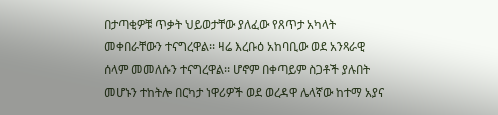በታጣቂዎቹ ጥቃት ህይወታቸው ያለፈው የጸጥታ አካላት መቀበራቸውን ተናግረዋል፡፡ ዛሬ እረቡዕ አከባቢው ወደ አንጻራዊ ሰላም መመለሱን ተናግረዋል፡፡ ሆኖም በቀጣይም ስጋቶች ያሉበት መሆኑን ተከትሎ በርካታ ነዋሪዎች ወደ ወረዳዋ ሌላኛው ከተማ አያና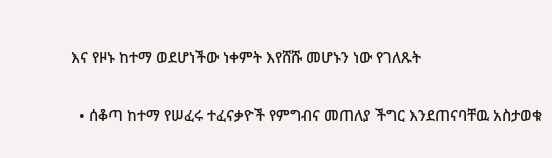እና የዞኑ ከተማ ወደሆነችው ነቀምት እየሸሹ መሆኑን ነው የገለጹት

  • ሰቆጣ ከተማ የሠፈሩ ተፈናቃዮች የምግብና መጠለያ ችግር እንደጠናባቸዉ አስታወቁ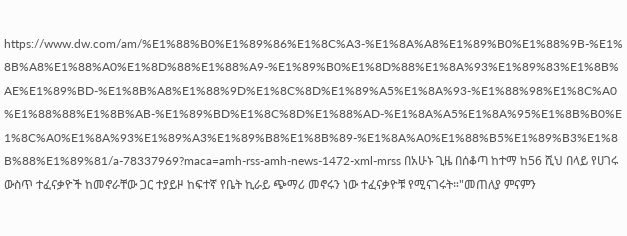https://www.dw.com/am/%E1%88%B0%E1%89%86%E1%8C%A3-%E1%8A%A8%E1%89%B0%E1%88%9B-%E1%8B%A8%E1%88%A0%E1%8D%88%E1%88%A9-%E1%89%B0%E1%8D%88%E1%8A%93%E1%89%83%E1%8B%AE%E1%89%BD-%E1%8B%A8%E1%88%9D%E1%8C%8D%E1%89%A5%E1%8A%93-%E1%88%98%E1%8C%A0%E1%88%88%E1%8B%AB-%E1%89%BD%E1%8C%8D%E1%88%AD-%E1%8A%A5%E1%8A%95%E1%8B%B0%E1%8C%A0%E1%8A%93%E1%89%A3%E1%89%B8%E1%8B%89-%E1%8A%A0%E1%88%B5%E1%89%B3%E1%8B%88%E1%89%81/a-78337969?maca=amh-rss-amh-news-1472-xml-mrss በአሁኑ ጊዜ በሰቆጣ ከተማ ከ56 ሺህ በላይ የሀገሩ ውስጥ ተፈናቃዮች ከመኖራቸው ጋር ተያይዞ ከፍተኛ የቤት ኪራይ ጭማሪ መኖሩን ነው ተፈናቃዮቹ የሚናገሩት።"መጠለያ ምናምን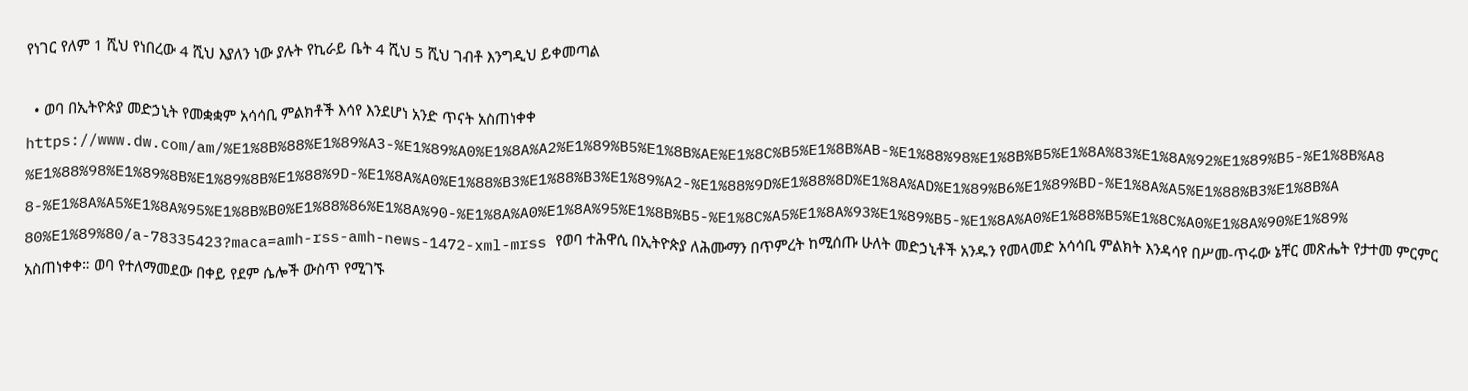የነገር የለም 1 ሺህ የነበረው 4 ሺህ እያለን ነው ያሉት የኪራይ ቤት 4 ሺህ 5 ሺህ ገብቶ እንግዲህ ይቀመጣል

  • ወባ በኢትዮጵያ መድኃኒት የመቋቋም አሳሳቢ ምልክቶች እሳየ እንደሆነ አንድ ጥናት አስጠነቀቀ https://www.dw.com/am/%E1%8B%88%E1%89%A3-%E1%89%A0%E1%8A%A2%E1%89%B5%E1%8B%AE%E1%8C%B5%E1%8B%AB-%E1%88%98%E1%8B%B5%E1%8A%83%E1%8A%92%E1%89%B5-%E1%8B%A8%E1%88%98%E1%89%8B%E1%89%8B%E1%88%9D-%E1%8A%A0%E1%88%B3%E1%88%B3%E1%89%A2-%E1%88%9D%E1%88%8D%E1%8A%AD%E1%89%B6%E1%89%BD-%E1%8A%A5%E1%88%B3%E1%8B%A8-%E1%8A%A5%E1%8A%95%E1%8B%B0%E1%88%86%E1%8A%90-%E1%8A%A0%E1%8A%95%E1%8B%B5-%E1%8C%A5%E1%8A%93%E1%89%B5-%E1%8A%A0%E1%88%B5%E1%8C%A0%E1%8A%90%E1%89%80%E1%89%80/a-78335423?maca=amh-rss-amh-news-1472-xml-mrss የወባ ተሕዋሲ በኢትዮጵያ ለሕሙማን በጥምረት ከሚሰጡ ሁለት መድኃኒቶች አንዱን የመላመድ አሳሳቢ ምልክት እንዳሳየ በሥመ-ጥሩው ኔቸር መጽሔት የታተመ ምርምር አስጠነቀቀ። ወባ የተለማመደው በቀይ የደም ሴሎች ውስጥ የሚገኙ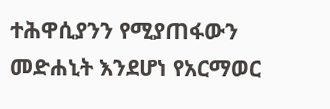ተሕዋሲያንን የሚያጠፋውን መድሐኒት እንደሆነ የአርማወር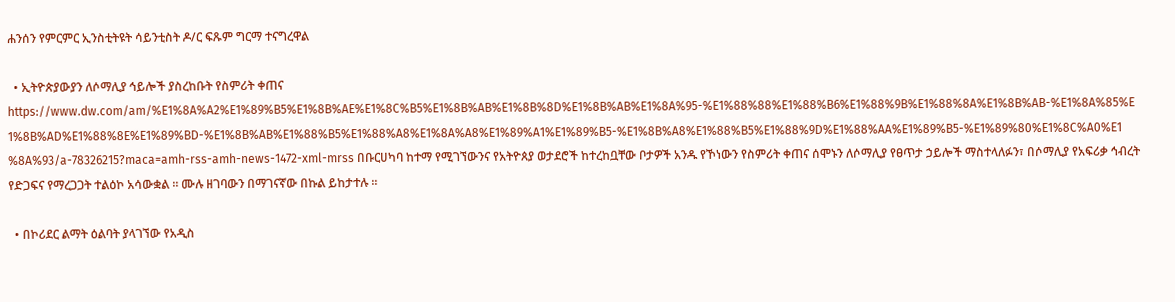ሐንሰን የምርምር ኢንስቲትዩት ሳይንቲስት ዶ/ር ፍጹም ግርማ ተናግረዋል

  • ኢትዮጵያውያን ለሶማሊያ ኅይሎች ያስረከቡት የስምሪት ቀጠና https://www.dw.com/am/%E1%8A%A2%E1%89%B5%E1%8B%AE%E1%8C%B5%E1%8B%AB%E1%8B%8D%E1%8B%AB%E1%8A%95-%E1%88%88%E1%88%B6%E1%88%9B%E1%88%8A%E1%8B%AB-%E1%8A%85%E1%8B%AD%E1%88%8E%E1%89%BD-%E1%8B%AB%E1%88%B5%E1%88%A8%E1%8A%A8%E1%89%A1%E1%89%B5-%E1%8B%A8%E1%88%B5%E1%88%9D%E1%88%AA%E1%89%B5-%E1%89%80%E1%8C%A0%E1%8A%93/a-78326215?maca=amh-rss-amh-news-1472-xml-mrss በቡርሀካባ ከተማ የሚገኘውንና የአትዮጰያ ወታደሮች ከተረከቧቸው ቦታዎች አንዱ የኾነውን የስምሪት ቀጠና ሰሞኑን ለሶማሊያ የፀጥታ ኃይሎች ማስተላለፉን፣ በሶማሊያ የአፍሪቃ ኅብረት የድጋፍና የማረጋጋት ተልዕኮ አሳውቋል ። ሙሉ ዘገባውን በማገናኛው በኩል ይከታተሉ ።

  • በኮሪደር ልማት ዕልባት ያላገኘው የአዲስ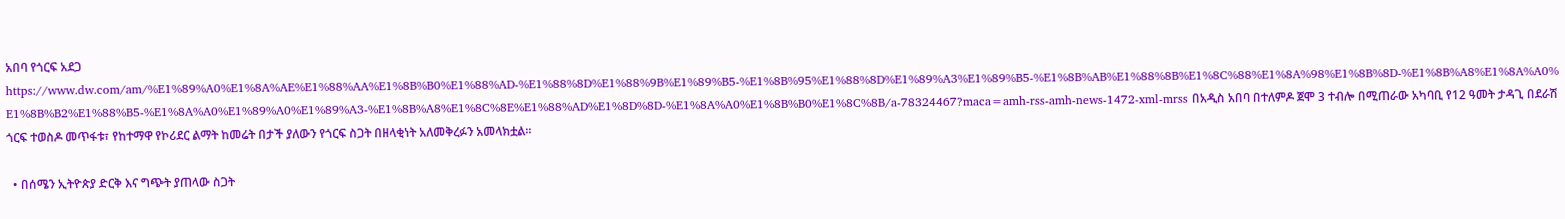አበባ የጎርፍ አደጋ https://www.dw.com/am/%E1%89%A0%E1%8A%AE%E1%88%AA%E1%8B%B0%E1%88%AD-%E1%88%8D%E1%88%9B%E1%89%B5-%E1%8B%95%E1%88%8D%E1%89%A3%E1%89%B5-%E1%8B%AB%E1%88%8B%E1%8C%88%E1%8A%98%E1%8B%8D-%E1%8B%A8%E1%8A%A0%E1%8B%B2%E1%88%B5-%E1%8A%A0%E1%89%A0%E1%89%A3-%E1%8B%A8%E1%8C%8E%E1%88%AD%E1%8D%8D-%E1%8A%A0%E1%8B%B0%E1%8C%8B/a-78324467?maca=amh-rss-amh-news-1472-xml-mrss በአዲስ አበባ በተለምዶ ጀሞ 3 ተብሎ በሚጠራው አካባቢ የ12 ዓመት ታዳጊ በደራሽ ጎርፍ ተወስዶ መጥፋቱ፣ የከተማዋ የኮሪደር ልማት ከመሬት በታች ያለውን የጎርፍ ስጋት በዘላቂነት አለመቅረፉን አመላክቷል።

  • በሰሜን ኢትዮጵያ ድርቅ እና ግጭት ያጠላው ስጋት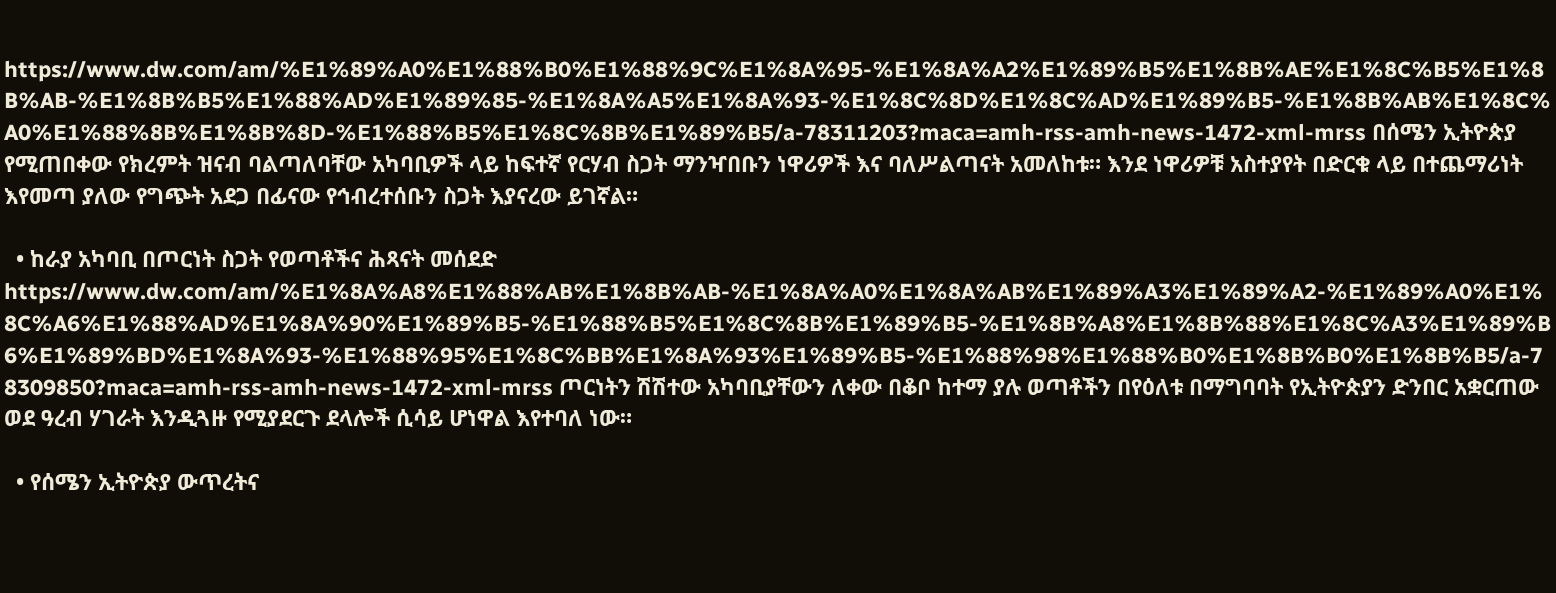https://www.dw.com/am/%E1%89%A0%E1%88%B0%E1%88%9C%E1%8A%95-%E1%8A%A2%E1%89%B5%E1%8B%AE%E1%8C%B5%E1%8B%AB-%E1%8B%B5%E1%88%AD%E1%89%85-%E1%8A%A5%E1%8A%93-%E1%8C%8D%E1%8C%AD%E1%89%B5-%E1%8B%AB%E1%8C%A0%E1%88%8B%E1%8B%8D-%E1%88%B5%E1%8C%8B%E1%89%B5/a-78311203?maca=amh-rss-amh-news-1472-xml-mrss በሰሜን ኢትዮጵያ የሚጠበቀው የክረምት ዝናብ ባልጣለባቸው አካባቢዎች ላይ ከፍተኛ የርሃብ ስጋት ማንዣበቡን ነዋሪዎች እና ባለሥልጣናት አመለከቱ። እንደ ነዋሪዎቹ አስተያየት በድርቁ ላይ በተጨማሪነት እየመጣ ያለው የግጭት አደጋ በፊናው የኅብረተሰቡን ስጋት እያናረው ይገኛል።

  • ከራያ አካባቢ በጦርነት ስጋት የወጣቶችና ሕጻናት መሰደድ https://www.dw.com/am/%E1%8A%A8%E1%88%AB%E1%8B%AB-%E1%8A%A0%E1%8A%AB%E1%89%A3%E1%89%A2-%E1%89%A0%E1%8C%A6%E1%88%AD%E1%8A%90%E1%89%B5-%E1%88%B5%E1%8C%8B%E1%89%B5-%E1%8B%A8%E1%8B%88%E1%8C%A3%E1%89%B6%E1%89%BD%E1%8A%93-%E1%88%95%E1%8C%BB%E1%8A%93%E1%89%B5-%E1%88%98%E1%88%B0%E1%8B%B0%E1%8B%B5/a-78309850?maca=amh-rss-amh-news-1472-xml-mrss ጦርነትን ሽሽተው አካባቢያቸውን ለቀው በቆቦ ከተማ ያሉ ወጣቶችን በየዕለቱ በማግባባት የኢትዮጵያን ድንበር አቋርጠው ወደ ዓረብ ሃገራት እንዲጓዙ የሚያደርጉ ደላሎች ሲሳይ ሆነዋል እየተባለ ነው።

  • የሰሜን ኢትዮጵያ ውጥረትና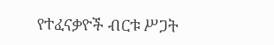የተፈናቃዮች ብርቱ ሥጋት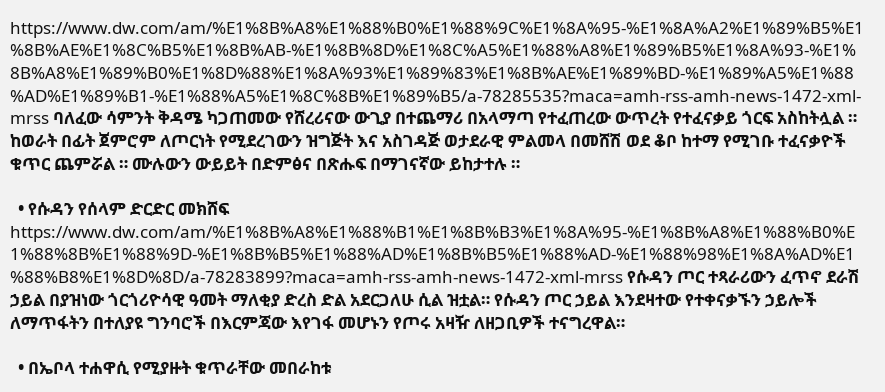https://www.dw.com/am/%E1%8B%A8%E1%88%B0%E1%88%9C%E1%8A%95-%E1%8A%A2%E1%89%B5%E1%8B%AE%E1%8C%B5%E1%8B%AB-%E1%8B%8D%E1%8C%A5%E1%88%A8%E1%89%B5%E1%8A%93-%E1%8B%A8%E1%89%B0%E1%8D%88%E1%8A%93%E1%89%83%E1%8B%AE%E1%89%BD-%E1%89%A5%E1%88%AD%E1%89%B1-%E1%88%A5%E1%8C%8B%E1%89%B5/a-78285535?maca=amh-rss-amh-news-1472-xml-mrss ባለፈው ሳምንት ቅዳሜ ካጋጠመው የሸረሪናው ውጊያ በተጨማሪ በአላማጣ የተፈጠረው ውጥረት የተፈናቃይ ጎርፍ አስከትሏል ። ከወራት በፊት ጀምሮም ለጦርነት የሚደረገውን ዝግጅት እና አስገዳጅ ወታደራዊ ምልመላ በመሸሽ ወደ ቆቦ ከተማ የሚገቡ ተፈናቃዮች ቁጥር ጨምሯል ። ሙሉውን ውይይት በድምፅና በጽሑፍ በማገናኛው ይከታተሉ ።

  • የሱዳን የሰላም ድርድር መክሸፍ https://www.dw.com/am/%E1%8B%A8%E1%88%B1%E1%8B%B3%E1%8A%95-%E1%8B%A8%E1%88%B0%E1%88%8B%E1%88%9D-%E1%8B%B5%E1%88%AD%E1%8B%B5%E1%88%AD-%E1%88%98%E1%8A%AD%E1%88%B8%E1%8D%8D/a-78283899?maca=amh-rss-amh-news-1472-xml-mrss የሱዳን ጦር ተጻራሪውን ፈጥኖ ደራሽ ኃይል በያዝነው ጎርጎሪዮሳዊ ዓመት ማለቂያ ድረስ ድል አደርጋለሁ ሲል ዝቷል። የሱዳን ጦር ኃይል እንደዛተው የተቀናቃኙን ኃይሎች ለማጥፋትን በተለያዩ ግንባሮች በእርምጃው እየገፋ መሆኑን የጦሩ አዛዥ ለዘጋቢዎች ተናግረዋል።

  • በኤቦላ ተሐዋሲ የሚያዙት ቁጥራቸው መበራከቱ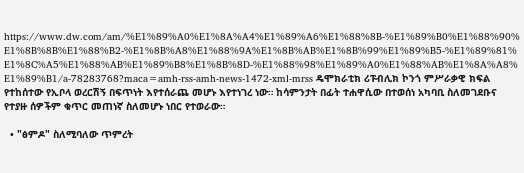https://www.dw.com/am/%E1%89%A0%E1%8A%A4%E1%89%A6%E1%88%8B-%E1%89%B0%E1%88%90%E1%8B%8B%E1%88%B2-%E1%8B%A8%E1%88%9A%E1%8B%AB%E1%8B%99%E1%89%B5-%E1%89%81%E1%8C%A5%E1%88%AB%E1%89%B8%E1%8B%8D-%E1%88%98%E1%89%A0%E1%88%AB%E1%8A%A8%E1%89%B1/a-78283768?maca=amh-rss-amh-news-1472-xml-mrss ዴሞክራቲክ ሪፑብሊክ ኮንጎ ምሥራቃዊ ክፍል የተከሰተው የኢቦላ ወረርሽኝ በፍጥነት እየተሰራጨ መሆኑ እየተነገረ ነው። ከሳምንታት በፊት ተሐዋሲው በተወሰነ አካባቢ ስለመገደቡና የተያዙ ሰዎችም ቁጥር መጠነኛ ስለመሆኑ ነበር የተወራው።

  • "ፅምዶ" ስለሚባለው ጥምረት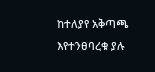ከተለያየ አቅጣጫ እየተንፀባረቁ ያሉ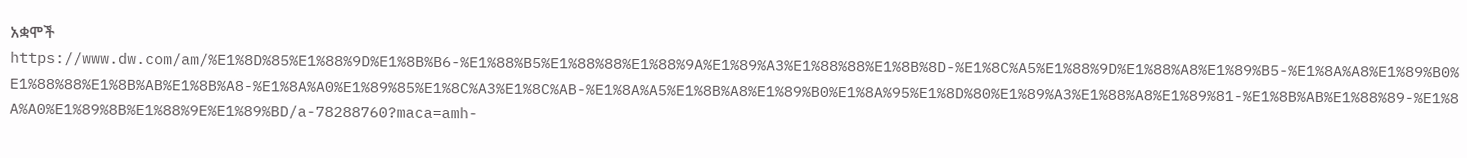አቋሞች https://www.dw.com/am/%E1%8D%85%E1%88%9D%E1%8B%B6-%E1%88%B5%E1%88%88%E1%88%9A%E1%89%A3%E1%88%88%E1%8B%8D-%E1%8C%A5%E1%88%9D%E1%88%A8%E1%89%B5-%E1%8A%A8%E1%89%B0%E1%88%88%E1%8B%AB%E1%8B%A8-%E1%8A%A0%E1%89%85%E1%8C%A3%E1%8C%AB-%E1%8A%A5%E1%8B%A8%E1%89%B0%E1%8A%95%E1%8D%80%E1%89%A3%E1%88%A8%E1%89%81-%E1%8B%AB%E1%88%89-%E1%8A%A0%E1%89%8B%E1%88%9E%E1%89%BD/a-78288760?maca=amh-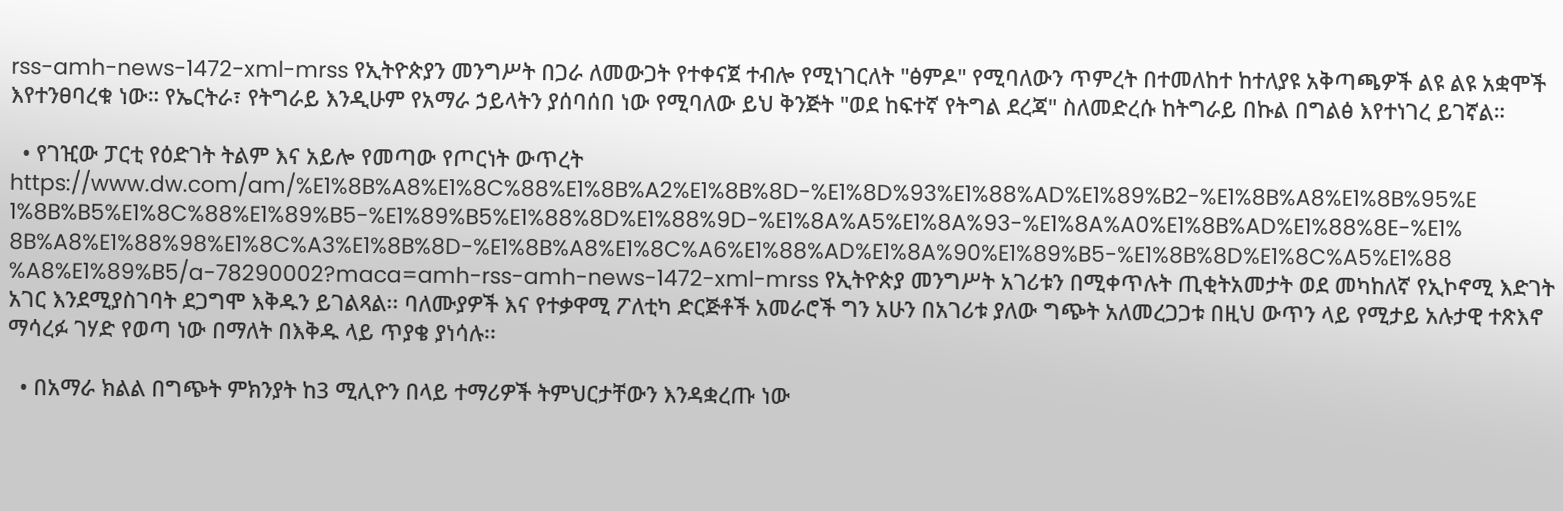rss-amh-news-1472-xml-mrss የኢትዮጵያን መንግሥት በጋራ ለመውጋት የተቀናጀ ተብሎ የሚነገርለት "ፅምዶ" የሚባለውን ጥምረት በተመለከተ ከተለያዩ አቅጣጫዎች ልዩ ልዩ አቋሞች እየተንፀባረቁ ነው። የኤርትራ፣ የትግራይ እንዲሁም የአማራ ኃይላትን ያሰባሰበ ነው የሚባለው ይህ ቅንጅት "ወደ ከፍተኛ የትግል ደረጃ" ስለመድረሱ ከትግራይ በኩል በግልፅ እየተነገረ ይገኛል።

  • የገዢው ፓርቲ የዕድገት ትልም እና አይሎ የመጣው የጦርነት ውጥረት https://www.dw.com/am/%E1%8B%A8%E1%8C%88%E1%8B%A2%E1%8B%8D-%E1%8D%93%E1%88%AD%E1%89%B2-%E1%8B%A8%E1%8B%95%E1%8B%B5%E1%8C%88%E1%89%B5-%E1%89%B5%E1%88%8D%E1%88%9D-%E1%8A%A5%E1%8A%93-%E1%8A%A0%E1%8B%AD%E1%88%8E-%E1%8B%A8%E1%88%98%E1%8C%A3%E1%8B%8D-%E1%8B%A8%E1%8C%A6%E1%88%AD%E1%8A%90%E1%89%B5-%E1%8B%8D%E1%8C%A5%E1%88%A8%E1%89%B5/a-78290002?maca=amh-rss-amh-news-1472-xml-mrss የኢትዮጵያ መንግሥት አገሪቱን በሚቀጥሉት ጢቂትአመታት ወደ መካከለኛ የኢኮኖሚ እድገት አገር እንደሚያስገባት ደጋግሞ እቅዱን ይገልጻል፡፡ ባለሙያዎች እና የተቃዋሚ ፖለቲካ ድርጅቶች አመራሮች ግን አሁን በአገሪቱ ያለው ግጭት አለመረጋጋቱ በዚህ ውጥን ላይ የሚታይ አሉታዊ ተጽእኖ ማሳረፉ ገሃድ የወጣ ነው በማለት በእቅዱ ላይ ጥያቄ ያነሳሉ፡፡

  • በአማራ ክልል በግጭት ምክንያት ከ3 ሚሊዮን በላይ ተማሪዎች ትምህርታቸውን እንዳቋረጡ ነው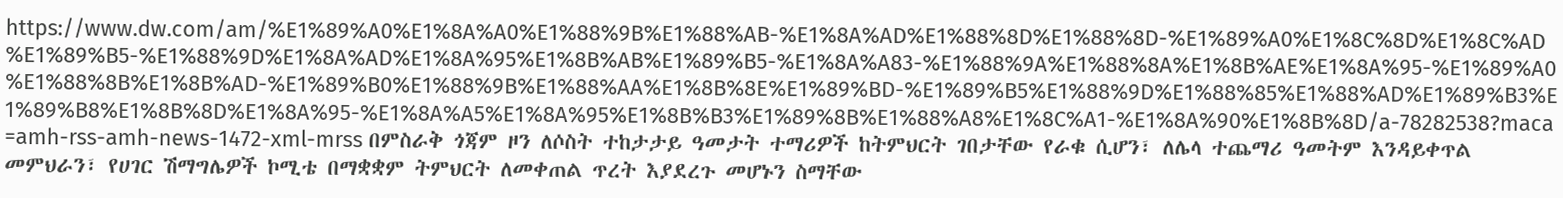https://www.dw.com/am/%E1%89%A0%E1%8A%A0%E1%88%9B%E1%88%AB-%E1%8A%AD%E1%88%8D%E1%88%8D-%E1%89%A0%E1%8C%8D%E1%8C%AD%E1%89%B5-%E1%88%9D%E1%8A%AD%E1%8A%95%E1%8B%AB%E1%89%B5-%E1%8A%A83-%E1%88%9A%E1%88%8A%E1%8B%AE%E1%8A%95-%E1%89%A0%E1%88%8B%E1%8B%AD-%E1%89%B0%E1%88%9B%E1%88%AA%E1%8B%8E%E1%89%BD-%E1%89%B5%E1%88%9D%E1%88%85%E1%88%AD%E1%89%B3%E1%89%B8%E1%8B%8D%E1%8A%95-%E1%8A%A5%E1%8A%95%E1%8B%B3%E1%89%8B%E1%88%A8%E1%8C%A1-%E1%8A%90%E1%8B%8D/a-78282538?maca=amh-rss-amh-news-1472-xml-mrss በምስራቅ ጎጃም ዞን ለሶስት ተከታታይ ዓመታት ተማሪዎች ከትምህርት ገበታቸው የራቁ ሲሆን፣ ለሌላ ተጨማሪ ዓመትም እንዳይቀጥል መምህራን፣ የሀገር ሽማግሌዎች ኮሚቴ በማቋቋም ትምህርት ለመቀጠል ጥረት እያደረጉ መሆኑን ስማቸው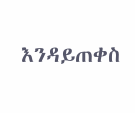እንዳይጠቀስ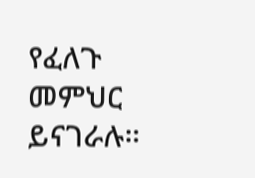የፈለጉ መምህር ይናገራሉ።